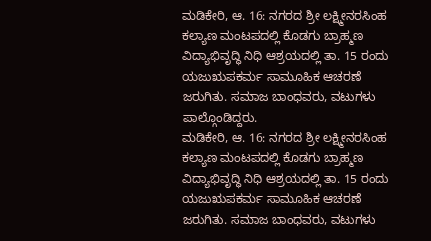ಮಡಿಕೇರಿ, ಆ. 16: ನಗರದ ಶ್ರೀ ಲಕ್ಷ್ಮೀನರಸಿಂಹ ಕಲ್ಯಾಣ ಮಂಟಪದಲ್ಲಿ ಕೊಡಗು ಬ್ರಾಹ್ಮಣ ವಿದ್ಯಾಭಿವೃದ್ಧಿ ನಿಧಿ ಆಶ್ರಯದಲ್ಲಿ ತಾ. 15 ರಂದು ಯಜುಋಪಕರ್ಮ ಸಾಮೂಹಿಕ ಆಚರಣೆ ಜರುಗಿತು. ಸಮಾಜ ಬಾಂಧವರು, ವಟುಗಳು ಪಾಲ್ಗೊಂಡಿದ್ದರು.
ಮಡಿಕೇರಿ, ಆ. 16: ನಗರದ ಶ್ರೀ ಲಕ್ಷ್ಮೀನರಸಿಂಹ ಕಲ್ಯಾಣ ಮಂಟಪದಲ್ಲಿ ಕೊಡಗು ಬ್ರಾಹ್ಮಣ ವಿದ್ಯಾಭಿವೃದ್ಧಿ ನಿಧಿ ಆಶ್ರಯದಲ್ಲಿ ತಾ. 15 ರಂದು ಯಜುಋಪಕರ್ಮ ಸಾಮೂಹಿಕ ಆಚರಣೆ ಜರುಗಿತು. ಸಮಾಜ ಬಾಂಧವರು, ವಟುಗಳು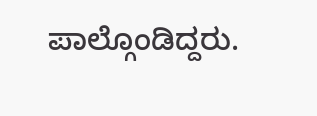ಪಾಲ್ಗೊಂಡಿದ್ದರು.